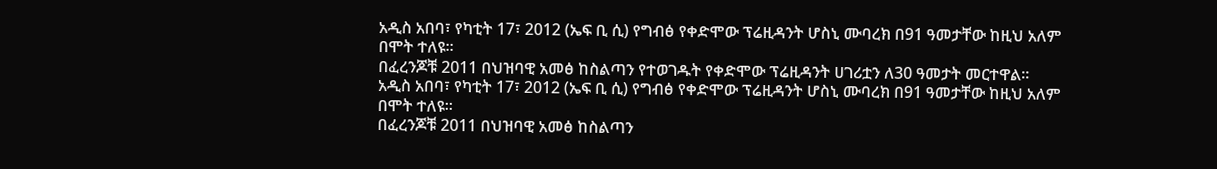አዲስ አበባ፣ የካቲት 17፣ 2012 (ኤፍ ቢ ሲ) የግብፅ የቀድሞው ፕሬዚዳንት ሆስኒ ሙባረክ በ91 ዓመታቸው ከዚህ አለም በሞት ተለዩ።
በፈረንጆቹ 2011 በህዝባዊ አመፅ ከስልጣን የተወገዱት የቀድሞው ፕሬዚዳንት ሀገሪቷን ለ30 ዓመታት መርተዋል።
አዲስ አበባ፣ የካቲት 17፣ 2012 (ኤፍ ቢ ሲ) የግብፅ የቀድሞው ፕሬዚዳንት ሆስኒ ሙባረክ በ91 ዓመታቸው ከዚህ አለም በሞት ተለዩ።
በፈረንጆቹ 2011 በህዝባዊ አመፅ ከስልጣን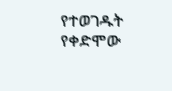የተወገዱት የቀድሞው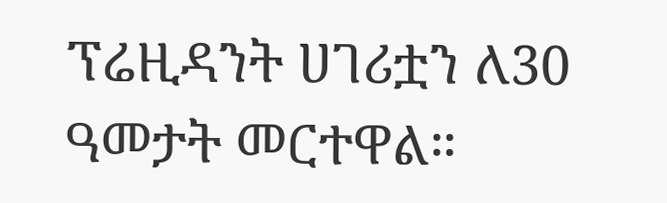ፕሬዚዳንት ሀገሪቷን ለ30 ዓመታት መርተዋል።